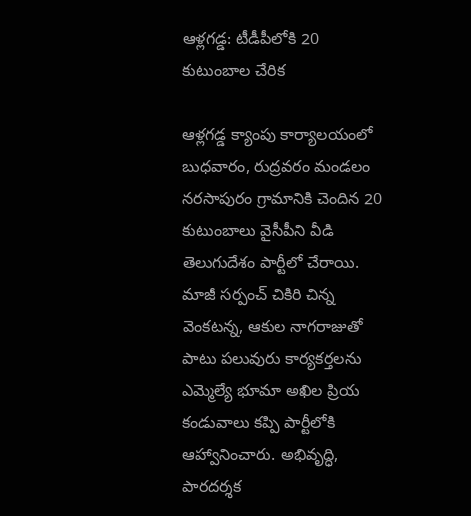ఆళ్లగడ్డ: టీడీపీలోకి 20 కుటుంబాల చేరిక

ఆళ్లగడ్డ క్యాంపు కార్యాలయంలో బుధవారం, రుద్రవరం మండలం నరసాపురం గ్రామానికి చెందిన 20 కుటుంబాలు వైసీపీని వీడి తెలుగుదేశం పార్టీలో చేరాయి. మాజీ సర్పంచ్ చికిరి చిన్న వెంకటన్న, ఆకుల నాగరాజుతో పాటు పలువురు కార్యకర్తలను ఎమ్మెల్యే భూమా అఖిల ప్రియ కండువాలు కప్పి పార్టీలోకి ఆహ్వానించారు. అభివృద్ధి, పారదర్శక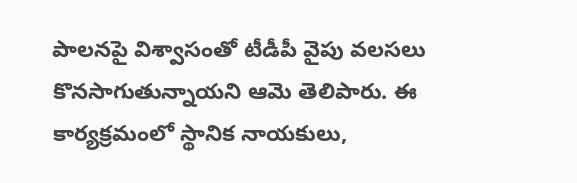పాలనపై విశ్వాసంతో టీడీపీ వైపు వలసలు కొనసాగుతున్నాయని ఆమె తెలిపారు. ఈ కార్యక్రమంలో స్థానిక నాయకులు,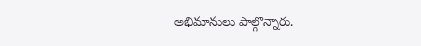అభిమానులు పాల్గొన్నారు.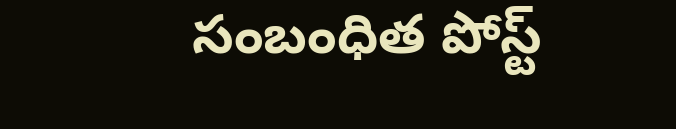సంబంధిత పోస్ట్